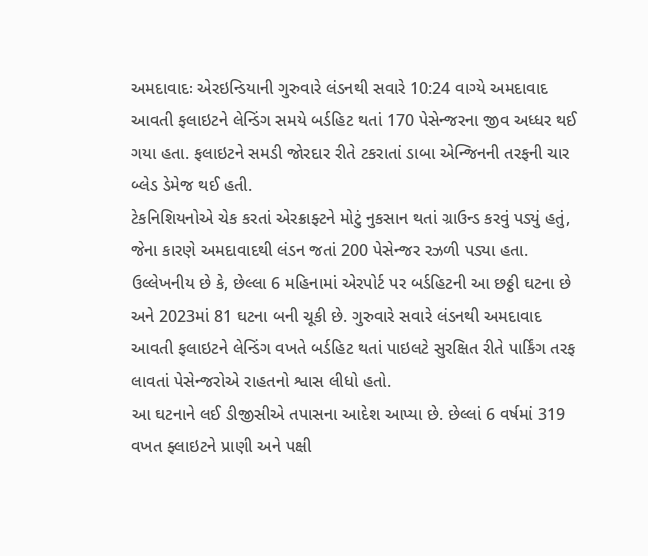અમદાવાદઃ એરઇન્ડિયાની ગુરુવારે લંડનથી સવારે 10:24 વાગ્યે અમદાવાદ આવતી ફલાઇટને લેન્ડિંગ સમયે બર્ડહિટ થતાં 170 પેસેન્જરના જીવ અધ્ધર થઈ ગયા હતા. ફલાઇટને સમડી જોરદાર રીતે ટકરાતાં ડાબા એન્જિનની તરફની ચાર બ્લેડ ડેમેજ થઈ હતી.
ટેકનિશિયનોએ ચેક કરતાં એરક્રાફ્ટને મોટું નુકસાન થતાં ગ્રાઉન્ડ કરવું પડ્યું હતું, જેના કારણે અમદાવાદથી લંડન જતાં 200 પેસેન્જર રઝળી પડ્યા હતા. ઉલ્લેખનીય છે કે, છેલ્લા 6 મહિનામાં એરપોર્ટ પર બર્ડહિટની આ છઠ્ઠી ઘટના છે અને 2023માં 81 ઘટના બની ચૂકી છે. ગુરુવારે સવારે લંડનથી અમદાવાદ આવતી ફલાઇટને લેન્ડિંગ વખતે બર્ડહિટ થતાં પાઇલટે સુરક્ષિત રીતે પાર્કિંગ તરફ લાવતાં પેસેન્જરોએ રાહતનો શ્વાસ લીધો હતો.
આ ઘટનાને લઈ ડીજીસીએ તપાસના આદેશ આપ્યા છે. છેલ્લાં 6 વર્ષમાં 319 વખત ફ્લાઇટને પ્રાણી અને પક્ષી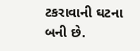ટકરાવાની ઘટના બની છે.